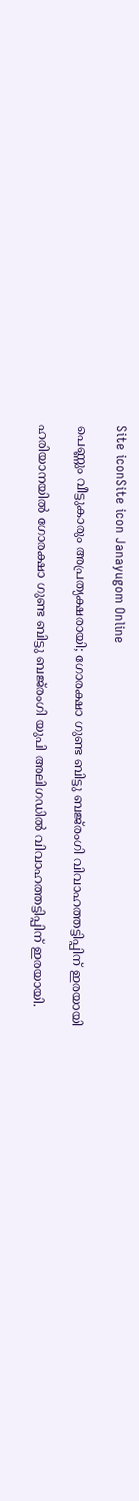Site iconSite icon Janayugom Online

പെണ്ണും വീട്ടുകാരും അപ്രത്യക്ഷരായി; ഗോരക്ഷാ ഗുണ്ട ബിട്ടു ബജ്‍രംഗി വിവാഹത്തട്ടിപ്പിന് ഇരയായി

ഹരിയാനയില്‍ ഗോരക്ഷാ ഗുണ്ട ബിട്ടു ബജ്‌രംഗി യുപി അലിഗഡിൽ വിവാഹത്തട്ടിപ്പിന് ഇരയായി.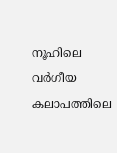നൂഹിലെ വർഗീയ കലാപത്തിലെ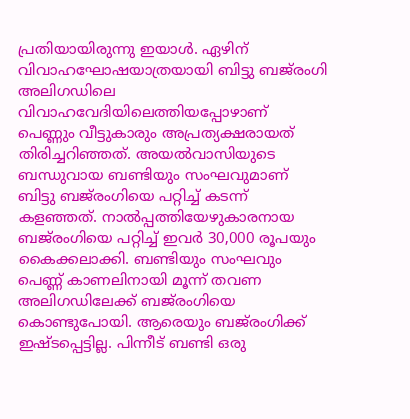പ്രതിയായിരുന്നു ഇയാള്‍. ഏഴിന് വിവാഹഘോഷയാത്രയായി ബിട്ടു ബജ്‍രംഗി അലിഗഡിലെ വിവാഹവേദിയിലെത്തിയപ്പോഴാണ് പെണ്ണും വീട്ടുകാരും അപ്രത്യക്ഷരായത് തിരിച്ചറിഞ്ഞത്. അയൽവാസിയുടെ ബന്ധുവായ ബണ്ടിയും സംഘവുമാണ് ബിട്ടു ബജ്‌രംഗിയെ പറ്റിച്ച് കടന്ന് കളഞ്ഞത്. നാൽപ്പത്തിയേഴുകാരനായ ബജ്‌രംഗിയെ പറ്റിച്ച് ഇവർ 30,000 രൂപയും കൈക്കലാക്കി. ബണ്ടിയും സംഘവും പെണ്ണ് കാണലിനായി മൂന്ന് തവണ അലിഗഡിലേക്ക് ബജ്‍രംഗിയെ കൊണ്ടുപോയി. ആരെയും ബജ്‍രംഗിക്ക് ഇഷ്ടപ്പെട്ടില്ല. പിന്നീട് ബണ്ടി ഒരു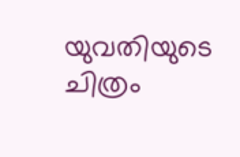യുവതിയുടെ ചിത്രം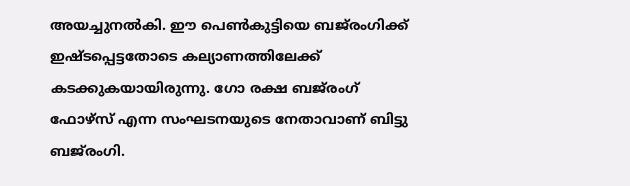അയച്ചുനൽകി. ഈ പെൺകുട്ടിയെ ബജ്‍രംഗിക്ക് ഇഷ്ടപ്പെട്ടതോടെ കല്യാണത്തിലേക്ക് കടക്കുകയായിരുന്നു. ഗോ രക്ഷ ബജ്‍‌രംഗ് ഫോഴ്സ് എന്ന സംഘടനയുടെ നേതാവാണ് ബിട്ടു ബജ്‍രംഗി.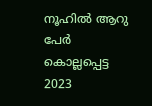നൂഹിൽ ആറു പേർ കൊല്ലപ്പെട്ട 2023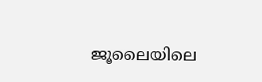ജൂലൈയിലെ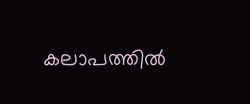കലാപത്തിൽ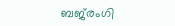ബജ്‍രംഗി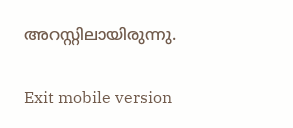അറസ്റ്റിലായിരുന്നു.

Exit mobile version